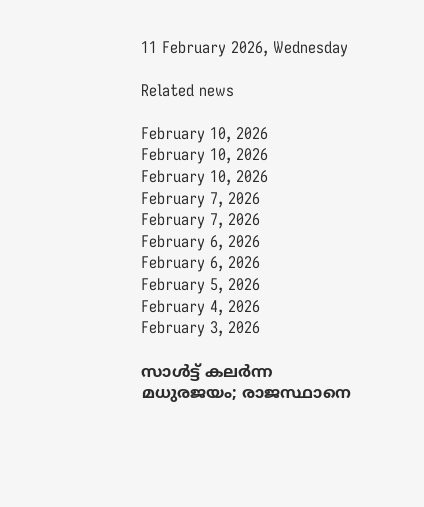11 February 2026, Wednesday

Related news

February 10, 2026
February 10, 2026
February 10, 2026
February 7, 2026
February 7, 2026
February 6, 2026
February 6, 2026
February 5, 2026
February 4, 2026
February 3, 2026

സാള്‍ട്ട് കലര്‍ന്ന മധുരജയം; രാജസ്ഥാനെ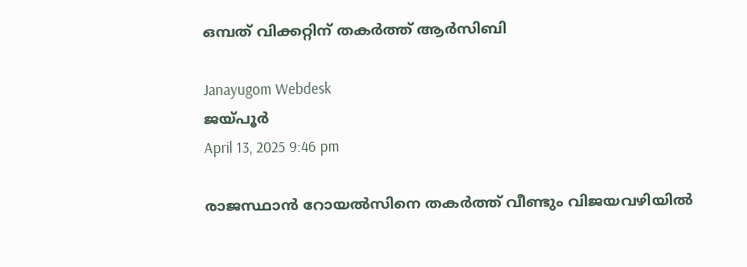ഒമ്പത് വിക്കറ്റിന് തകര്‍ത്ത് ആര്‍സിബി

Janayugom Webdesk
ജയ്പൂര്‍
April 13, 2025 9:46 pm

രാജസ്ഥാന്‍ റോയല്‍സിനെ തകര്‍ത്ത് വീണ്ടും വിജയവഴിയില്‍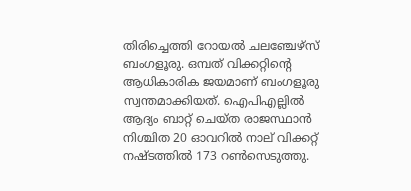തിരിച്ചെത്തി റോയല്‍ ചലഞ്ചേഴ്സ് ബംഗളൂരു. ഒമ്പത് വിക്കറ്റിന്റെ ആധികാരിക ജയമാണ് ബംഗളൂരു സ്വന്തമാക്കിയത്. ഐപിഎല്ലില്‍ ആദ്യം ബാറ്റ് ചെയ്ത രാജസ്ഥാൻ നിശ്ചിത 20 ഓവറില്‍ നാല് വിക്കറ്റ് നഷ്ടത്തില്‍ 173 റണ്‍സെടുത്തു.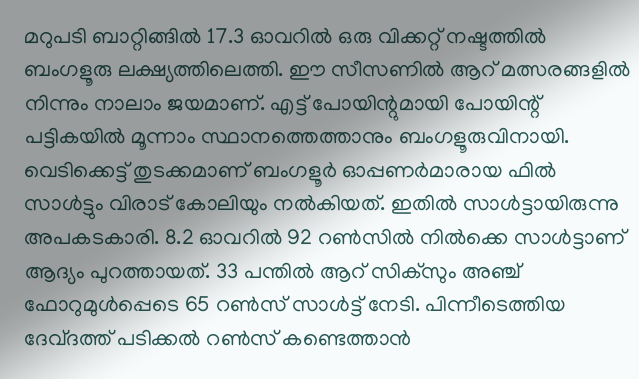മറുപടി ബാറ്റിങ്ങില്‍ 17.3 ഓവറില്‍ ഒരു വിക്കറ്റ് നഷ്ടത്തില്‍ ബംഗളൂരു ലക്ഷ്യത്തിലെത്തി. ഈ സീസണില്‍ ആറ് മത്സരങ്ങളില്‍ നിന്നും നാലാം ജയമാണ്. എട്ട് പോയിന്റുമായി പോയിന്റ് പട്ടികയില്‍ മൂന്നാം സ്ഥാനത്തെത്താനും ബംഗളൂരുവിനായി. വെടിക്കെട്ട് തുടക്കമാണ് ബംഗളൂര്‍ ഓപ്പണര്‍മാരായ ഫില്‍ സാള്‍ട്ടും വിരാട് കോലിയും നല്‍കിയത്. ഇതില്‍ സാള്‍ട്ടായിരുന്നു അപകടകാരി. 8.2 ഓവറില്‍ 92 റണ്‍സില്‍ നില്‍ക്കെ സാള്‍ട്ടാണ് ആദ്യം പുറത്തായത്. 33 പന്തില്‍ ആറ് സിക്സും അഞ്ച് ഫോറുമുള്‍പ്പെടെ 65 റണ്‍സ് സാള്‍ട്ട് നേടി. പിന്നീടെത്തിയ ദേവ്ദത്ത് പടിക്കല്‍ റണ്‍സ് കണ്ടെത്താന്‍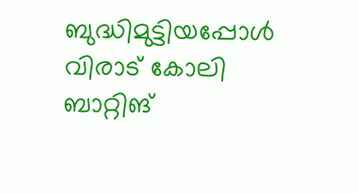ബുദ്ധിമുട്ടിയപ്പോള്‍ വിരാട് കോലി ബാറ്റിങ്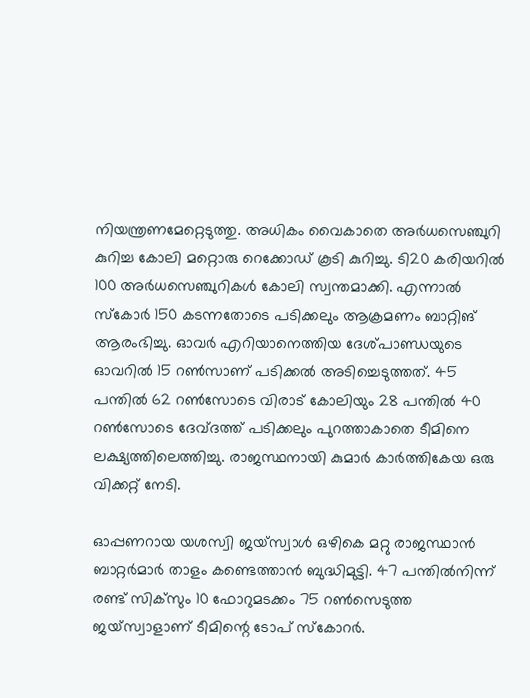നിയന്ത്രണമേറ്റെടുത്തു. അധികം വൈകാതെ അര്‍ധസെഞ്ചുറി കുറിച്ച കോലി മറ്റൊരു റെക്കോഡ് കൂടി കുറിച്ചു. ടി20 കരിയറില്‍ 100 അര്‍ധസെഞ്ചുറികള്‍ കോലി സ്വന്തമാക്കി. എന്നാല്‍ സ്കോര്‍ 150 കടന്നതോടെ പടിക്കലും ആക്രമണം ബാറ്റിങ് ആരംഭിച്ചു. ഓവര്‍ എറിയാനെത്തിയ ദേശ്പാണ്ഡയുടെ ഓവറില്‍ 15 റണ്‍സാണ് പടിക്കല്‍ അടിച്ചെടുത്തത്. 45 പന്തില്‍ 62 റണ്‍സോടെ വിരാട് കോലിയും 28 പന്തില്‍ 40 റണ്‍സോടെ ദേവ്ദത്ത് പടിക്കലും പുറത്താകാതെ ടീമിനെ ലക്ഷ്യത്തിലെത്തിച്ചു. രാജസ്ഥനായി കുമാര്‍ കാര്‍ത്തികേയ ഒരു വിക്കറ്റ് നേടി.

ഓപ്പണറായ യശസ്വി ജയ്സ്വാള്‍ ഒഴികെ മറ്റു രാജസ്ഥാന്‍ ബാറ്റര്‍മാര്‍ താളം കണ്ടെത്താന്‍ ബുദ്ധിമുട്ടി. 47 പന്തില്‍നിന്ന് രണ്ട് സിക്‌സും 10 ഫോറുമടക്കം 75 റണ്‍സെടുത്ത ജയ്‌സ്വാളാണ് ടീമിന്റെ ടോപ് സ്‌കോറര്‍.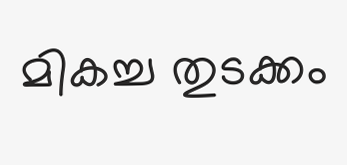മികച്ച തുടക്കം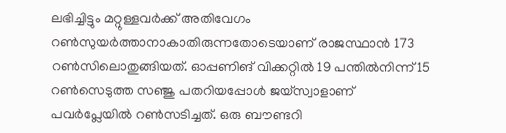ലഭിച്ചിട്ടും മറ്റുള്ളവര്‍ക്ക് അതിവേഗം റണ്‍സുയര്‍ത്താനാകാതിരുന്നതോടെയാണ് രാജസ്ഥാന്‍ 173 റണ്‍സിലൊതുങ്ങിയത്. ഓപ്പണിങ് വിക്കറ്റില്‍ 19 പന്തില്‍നിന്ന് 15 റണ്‍സെടുത്ത സഞ്ജു പതറിയപ്പോള്‍ ജയ്‌സ്വാളാണ് പവര്‍പ്ലേയില്‍ റണ്‍സടിച്ചത്. ഒരു ബൗണ്ടറി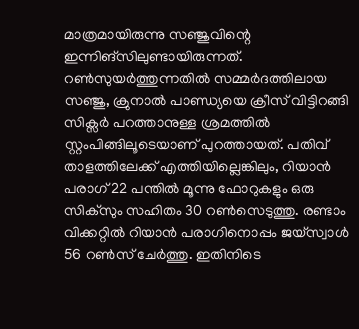മാത്രമായിരുന്നു സഞ്ജുവിന്റെ ഇന്നിങ്‌സിലുണ്ടായിരുന്നത്. റണ്‍സുയര്‍ത്തുന്നതില്‍ സമ്മർദത്തിലായ സഞ്ജു, ക്രുനാൽ പാണ്ഡ്യയെ ക്രീസ് വിട്ടിറങ്ങി സിക്സര്‍ പറത്താനുള്ള ശ്രമത്തിൽ സ്റ്റംപിങ്ങിലൂടെയാണ് പുറത്തായത്. പതിവ് താളത്തിലേക്ക് എത്തിയില്ലെങ്കിലും, റിയാൻ പരാഗ് 22 പന്തിൽ മൂന്നു ഫോറുകളും ഒരു സിക്സും സഹിതം 30 റൺസെടുത്തു. രണ്ടാം വിക്കറ്റില്‍ റിയാന്‍ പരാഗിനൊപ്പം ജയ്‌സ്വാള്‍ 56 റണ്‍സ് ചേര്‍ത്തു. ഇതിനിടെ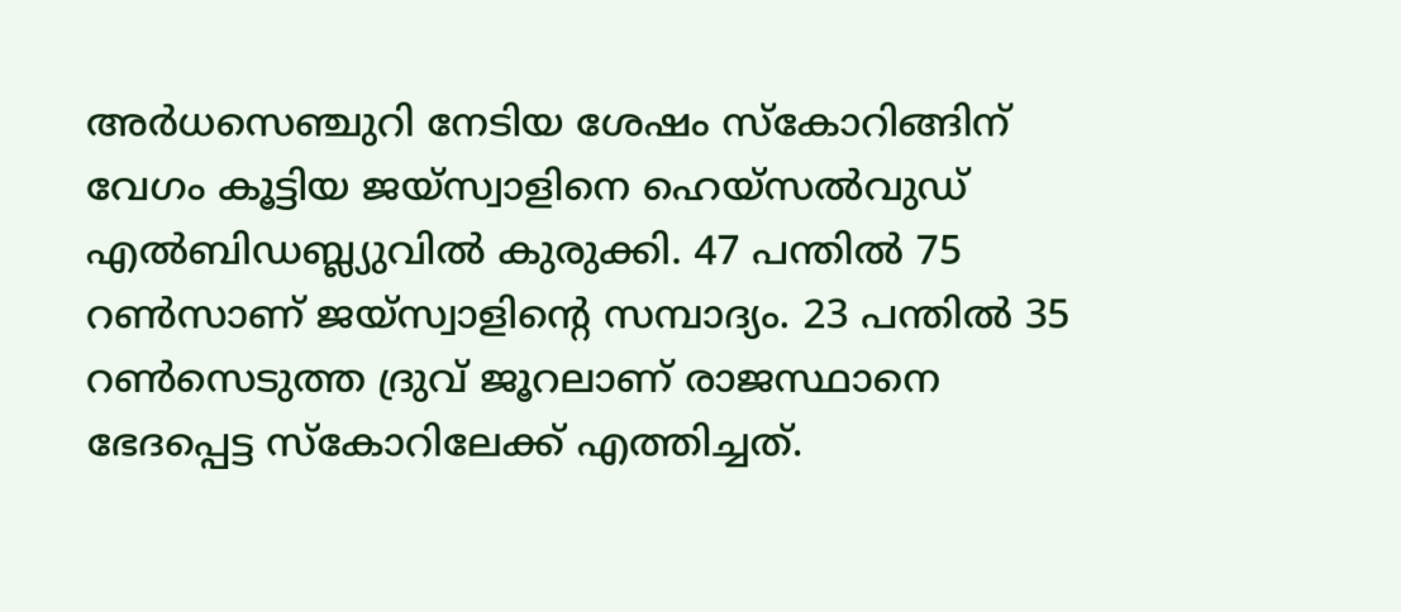അര്‍ധസെഞ്ചുറി നേടിയ ശേഷം സ്കോറിങ്ങിന് വേഗം കൂട്ടിയ ജയ്സ്വാളിനെ ഹെയ്സല്‍വുഡ് എല്‍ബിഡബ്ല്യുവില്‍ കുരുക്കി. 47 പന്തില്‍ 75 റണ്‍സാണ് ജയ്സ്വാളിന്റെ സമ്പാദ്യം. 23 പന്തില്‍ 35 റണ്‍സെടുത്ത ദ്രുവ് ജൂറലാണ് രാജസ്ഥാനെ ഭേദപ്പെട്ട സ്കോറിലേക്ക് എത്തിച്ചത്.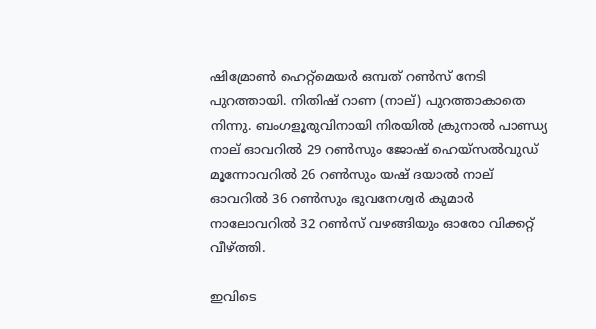ഷിമ്രോണ്‍ ഹെറ്റ്മെയര്‍ ഒമ്പത് റണ്‍സ് നേടി പുറത്തായി. നിതിഷ് റാണ (നാല്) പുറത്താകാതെ നിന്നു. ബംഗളൂരുവിനായി നിരയിൽ ക്രുനാൽ പാണ്ഡ്യ നാല് ഓവറിൽ 29 റൺസും ജോഷ് ഹെയ്സൽവുഡ് മൂന്നോവറിൽ 26 റൺസും യഷ് ദയാൽ നാല് ഓവറിൽ 36 റൺസും ഭുവനേശ്വർ കുമാർ നാലോവറിൽ 32 റൺസ് വഴങ്ങിയും ഓരോ വിക്കറ്റ് വീഴ്ത്തി.

ഇവിടെ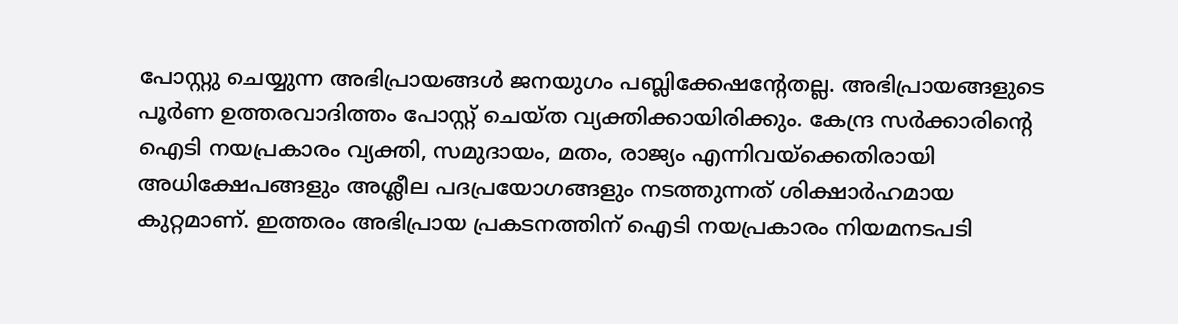പോസ്റ്റു ചെയ്യുന്ന അഭിപ്രായങ്ങള്‍ ജനയുഗം പബ്ലിക്കേഷന്റേതല്ല. അഭിപ്രായങ്ങളുടെ പൂര്‍ണ ഉത്തരവാദിത്തം പോസ്റ്റ് ചെയ്ത വ്യക്തിക്കായിരിക്കും. കേന്ദ്ര സര്‍ക്കാരിന്റെ ഐടി നയപ്രകാരം വ്യക്തി, സമുദായം, മതം, രാജ്യം എന്നിവയ്‌ക്കെതിരായി അധിക്ഷേപങ്ങളും അശ്ലീല പദപ്രയോഗങ്ങളും നടത്തുന്നത് ശിക്ഷാര്‍ഹമായ കുറ്റമാണ്. ഇത്തരം അഭിപ്രായ പ്രകടനത്തിന് ഐടി നയപ്രകാരം നിയമനടപടി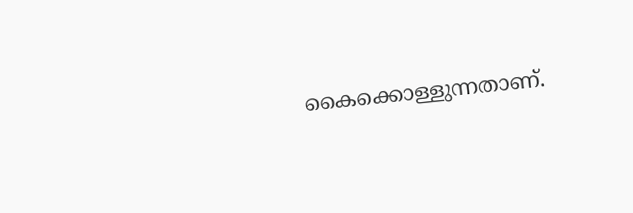കൈക്കൊള്ളുന്നതാണ്.